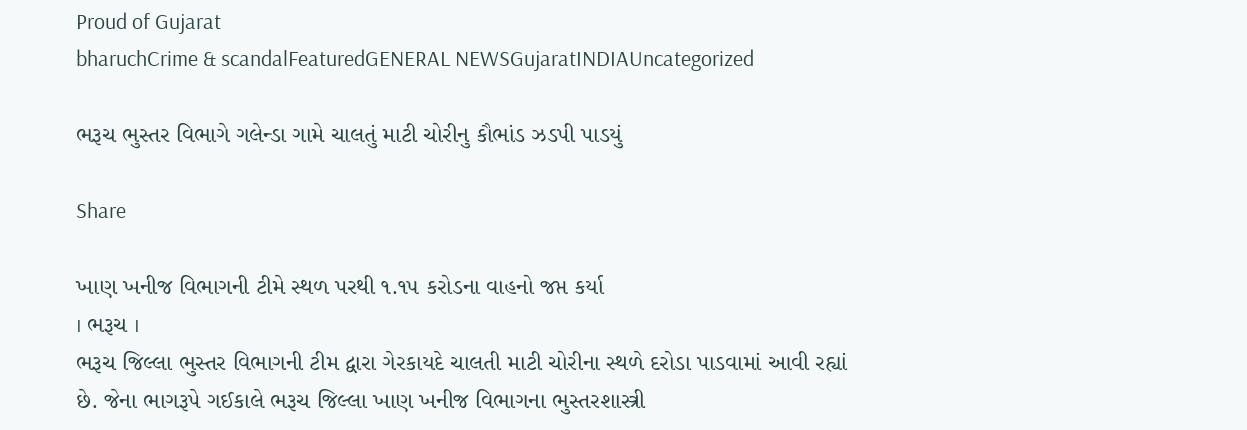Proud of Gujarat
bharuchCrime & scandalFeaturedGENERAL NEWSGujaratINDIAUncategorized

ભરૂચ ભુસ્તર વિભાગે ગલેન્ડા ગામે ચાલતું માટી ચોરીનુ કૌભાંડ ઝડપી પાડયું

Share

ખાણ ખનીજ વિભાગની ટીમે સ્થળ પરથી ૧.૧૫ કરોડના વાહનો જપ્ત કર્યા
। ભરૂચ ।
ભરૂચ જિલ્લા ભુસ્તર વિભાગની ટીમ દ્વારા ગેરકાયદે ચાલતી માટી ચોરીના સ્થળે દરોડા પાડવામાં આવી રહ્યાં છે. જેના ભાગરૂપે ગઈકાલે ભરૂચ જિલ્લા ખાણ ખનીજ વિભાગના ભુસ્તરશાસ્ત્રી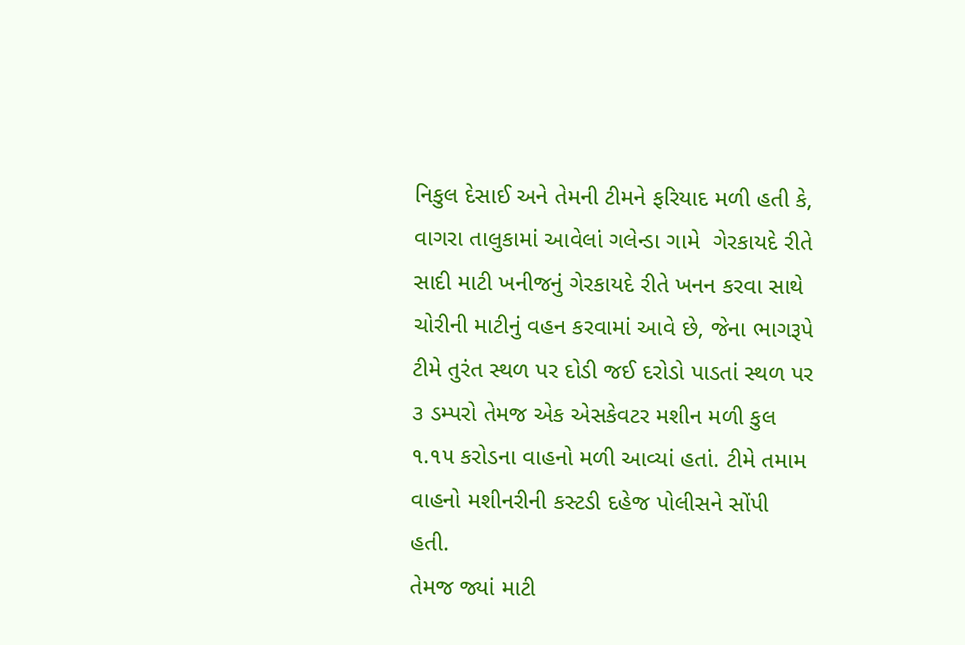નિકુલ દેસાઈ અને તેમની ટીમને ફરિયાદ મળી હતી કે, વાગરા તાલુકામાં આવેલાં ગલેન્ડા ગામે  ગેરકાયદે રીતે સાદી માટી ખનીજનું ગેરકાયદે રીતે ખનન કરવા સાથે ચોરીની માટીનું વહન કરવામાં આવે છે, જેના ભાગરૂપે ટીમે તુરંત સ્થળ પર દોડી જઈ દરોડો પાડતાં સ્થળ પર ૩ ડમ્પરો તેમજ એક એસકેવટર મશીન મળી કુલ ૧.૧૫ કરોડના વાહનો મળી આવ્યાં હતાં. ટીમે તમામ વાહનો મશીનરીની કસ્ટડી દહેજ પોલીસને સોંપી હતી.
તેમજ જ્યાં માટી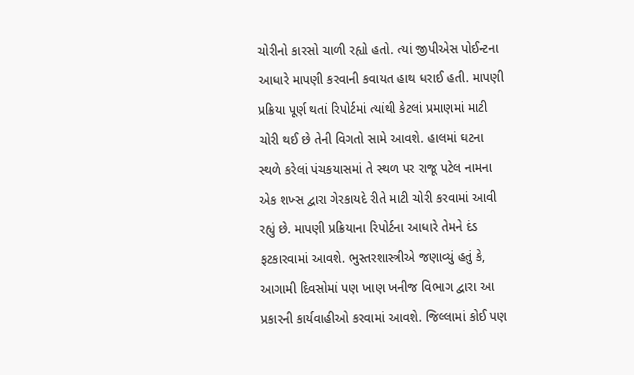ચોરીનો કારસો ચાળી રહ્યો હતો. ત્યાં જીપીએસ પોઈન્ટના આધારે માપણી કરવાની કવાયત હાથ ધરાઈ હતી. માપણી પ્રક્રિયા પૂર્ણ થતાં રિપોર્ટમાં ત્યાંથી કેટલાં પ્રમાણમાં માટી ચોરી થઈ છે તેની વિગતો સામે આવશે. હાલમાં ઘટના સ્થળે કરેલાં પંચકયાસમાં તે સ્થળ પર રાજૂ પટેલ નામના એક શખ્સ દ્વારા ગેરકાયદે રીતે માટી ચોરી કરવામાં આવી રહ્યું છે. માપણી પ્રક્રિયાના રિપોર્ટના આધારે તેમને દંડ ફટકારવામાં આવશે. ભુસ્તરશાસ્ત્રીએ જણાવ્યું હતું કે, આગામી દિવસોમાં પણ ખાણ ખનીજ વિભાગ દ્વારા આ પ્રકારની કાર્યવાહીઓ કરવામાં આવશે. જિલ્લામાં કોઈ પણ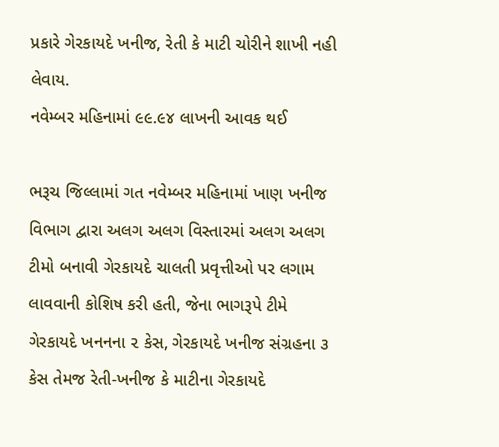પ્રકારે ગેરકાયદે ખનીજ, રેતી કે માટી ચોરીને શાખી નહી લેવાય.
નવેમ્બર મહિનામાં ૯૯.૯૪ લાખની આવક થઈ

ભરૂચ જિલ્લામાં ગત નવેમ્બર મહિનામાં ખાણ ખનીજ વિભાગ દ્વારા અલગ અલગ વિસ્તારમાં અલગ અલગ ટીમો બનાવી ગેરકાયદે ચાલતી પ્રવૃત્તીઓ પર લગામ લાવવાની કોશિષ કરી હતી, જેના ભાગરૂપે ટીમે ગેરકાયદે ખનનના ૨ કેસ, ગેરકાયદે ખનીજ સંગ્રહના ૩ કેસ તેમજ રેતી-ખનીજ કે માટીના ગેરકાયદે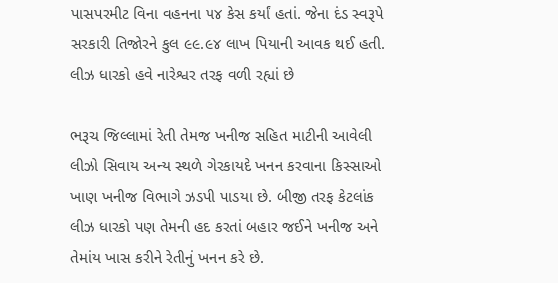પાસપરમીટ વિના વહનના ૫૪ કેસ કર્યાં હતાં. જેના દંડ સ્વરૂપે સરકારી તિજોરને કુલ ૯૯.૯૪ લાખ પિયાની આવક થઈ હતી.
લીઝ ધારકો હવે નારેશ્વર તરફ વળી રહ્યાં છે

ભરૂચ જિલ્લામાં રેતી તેમજ ખનીજ સહિત માટીની આવેલી લીઝો સિવાય અન્ય સ્થળે ગેરકાયદે ખનન કરવાના કિસ્સાઓ ખાણ ખનીજ વિભાગે ઝડપી પાડયા છે. બીજી તરફ કેટલાંક લીઝ ધારકો પણ તેમની હદ કરતાં બહાર જઈને ખનીજ અને તેમાંય ખાસ કરીને રેતીનું ખનન કરે છે.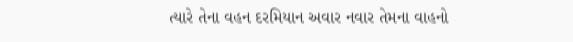ત્યારે તેના વહન દરમિયાન અવાર નવાર તેમના વાહનો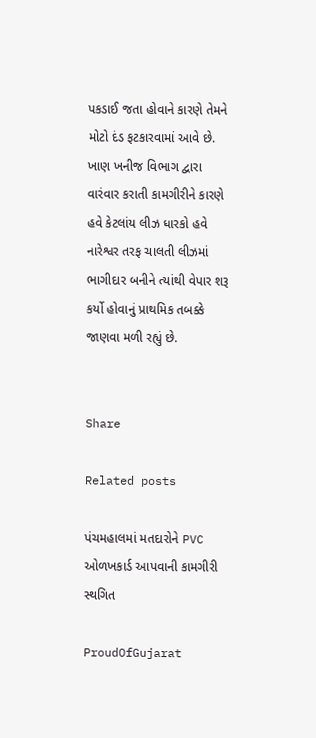પકડાઈ જતા હોવાને કારણે તેમને મોટો દંડ ફટકારવામાં આવે છે. ખાણ ખનીજ વિભાગ દ્વારા વારંવાર કરાતી કામગીરીને કારણે હવે કેટલાંય લીઝ ધારકો હવે નારેશ્વર તરફ ચાલતી લીઝમાં ભાગીદાર બનીને ત્યાંથી વેપાર શરૂ કર્યો હોવાનું પ્રાથમિક તબક્કે જાણવા મળી રહ્યું છે.


Share

Related posts

પંચમહાલમાં મતદારોને PVC ઓળખકાર્ડ આપવાની કામગીરી સ્થગિત

ProudOfGujarat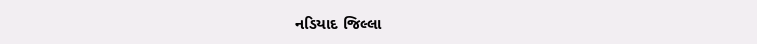નડિયાદ જિલ્લા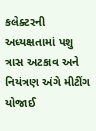કલેક્ટરની અધ્યક્ષતામાં પશુ ત્રાસ અટકાવ અને નિયંત્રણ અંગે મીટીંગ યોજાઈ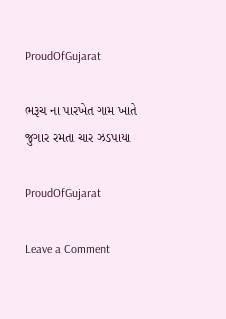ProudOfGujarat

ભરૂચ ના પારખેત ગામ ખાતે જુગાર રમતા ચાર ઝડપાયા

ProudOfGujarat

Leave a Comment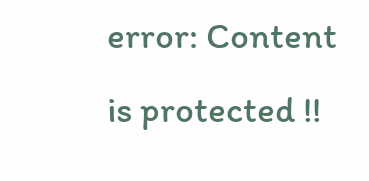error: Content is protected !!